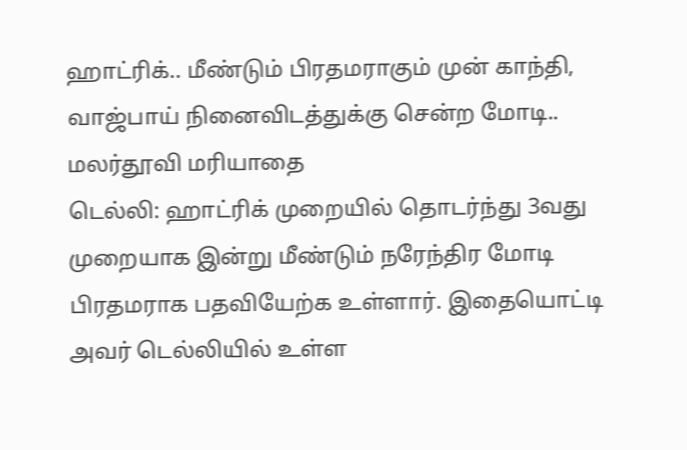ஹாட்ரிக்.. மீண்டும் பிரதமராகும் முன் காந்தி, வாஜ்பாய் நினைவிடத்துக்கு சென்ற மோடி.. மலர்தூவி மரியாதை
டெல்லி: ஹாட்ரிக் முறையில் தொடர்ந்து 3வது முறையாக இன்று மீண்டும் நரேந்திர மோடி பிரதமராக பதவியேற்க உள்ளார். இதையொட்டி அவர் டெல்லியில் உள்ள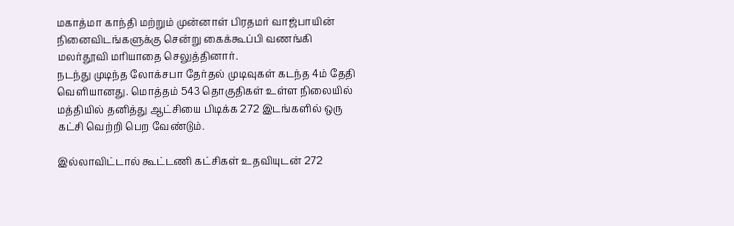மகாத்மா காந்தி மற்றும் முன்னாள் பிரதமர் வாஜ்பாயின் நினைவிடங்களுக்கு சென்று கைக்கூப்பி வணங்கி மலர்தூவி மரியாதை செலுத்தினார்.
நடந்து முடிந்த லோக்சபா தேர்தல் முடிவுகள் கடந்த 4ம் தேதி வெளியானது. மொத்தம் 543 தொகுதிகள் உள்ள நிலையில் மத்தியில் தனித்து ஆட்சியை பிடிக்க 272 இடங்களில் ஒரு கட்சி வெற்றி பெற வேண்டும்.

இல்லாவிட்டால் கூட்டணி கட்சிகள் உதவியுடன் 272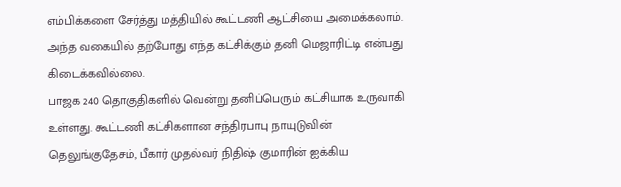எம்பிக்களை சேர்த்து மத்தியில் கூட்டணி ஆட்சியை அமைக்கலாம். அந்த வகையில் தற்போது எந்த கட்சிக்கும் தனி மெஜாரிட்டி என்பது கிடைக்கவில்லை.
பாஜக 240 தொகுதிகளில் வென்று தனிப்பெரும் கட்சியாக உருவாகி உள்ளது. கூட்டணி கட்சிகளான சந்திரபாபு நாயுடுவின் தெலுங்குதேசம், பீகார் முதல்வர் நிதிஷ் குமாரின் ஐக்கிய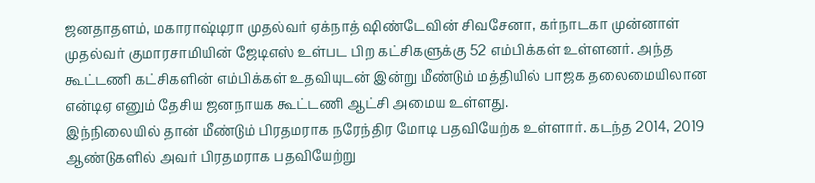ஜனதாதளம், மகாராஷ்டிரா முதல்வர் ஏக்நாத் ஷிண்டேவின் சிவசேனா, கர்நாடகா முன்னாள் முதல்வர் குமாரசாமியின் ஜேடிஎஸ் உள்பட பிற கட்சிகளுக்கு 52 எம்பிக்கள் உள்ளனர். அந்த கூட்டணி கட்சிகளின் எம்பிக்கள் உதவியுடன் இன்று மீண்டும் மத்தியில் பாஜக தலைமையிலான என்டிஏ எனும் தேசிய ஜனநாயக கூட்டணி ஆட்சி அமைய உள்ளது.
இந்நிலையில் தான் மீண்டும் பிரதமராக நரேந்திர மோடி பதவியேற்க உள்ளார். கடந்த 2014, 2019 ஆண்டுகளில் அவர் பிரதமராக பதவியேற்று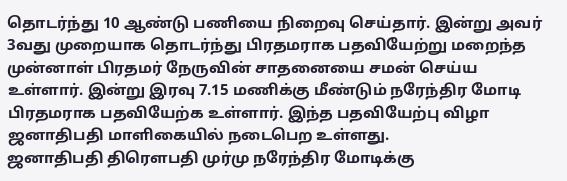தொடர்ந்து 10 ஆண்டு பணியை நிறைவு செய்தார். இன்று அவர் 3வது முறையாக தொடர்ந்து பிரதமராக பதவியேற்று மறைந்த முன்னாள் பிரதமர் நேருவின் சாதனையை சமன் செய்ய உள்ளார். இன்று இரவு 7.15 மணிக்கு மீண்டும் நரேந்திர மோடி பிரதமராக பதவியேற்க உள்ளார். இந்த பதவியேற்பு விழா ஜனாதிபதி மாளிகையில் நடைபெற உள்ளது.
ஜனாதிபதி திரெளபதி முர்மு நரேந்திர மோடிக்கு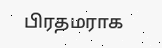பிரதமராக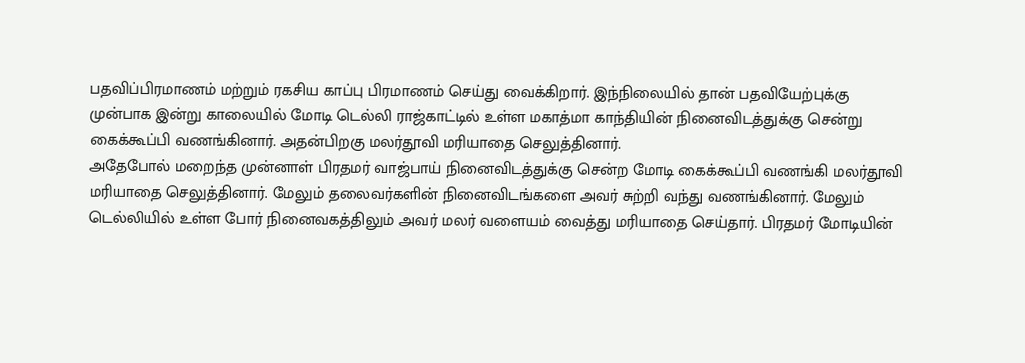பதவிப்பிரமாணம் மற்றும் ரகசிய காப்பு பிரமாணம் செய்து வைக்கிறார். இந்நிலையில் தான் பதவியேற்புக்கு முன்பாக இன்று காலையில் மோடி டெல்லி ராஜ்காட்டில் உள்ள மகாத்மா காந்தியின் நினைவிடத்துக்கு சென்று கைக்கூப்பி வணங்கினார். அதன்பிறகு மலர்தூவி மரியாதை செலுத்தினார்.
அதேபோல் மறைந்த முன்னாள் பிரதமர் வாஜ்பாய் நினைவிடத்துக்கு சென்ற மோடி கைக்கூப்பி வணங்கி மலர்தூவி மரியாதை செலுத்தினார். மேலும் தலைவர்களின் நினைவிடங்களை அவர் சுற்றி வந்து வணங்கினார். மேலும் டெல்லியில் உள்ள போர் நினைவகத்திலும் அவர் மலர் வளையம் வைத்து மரியாதை செய்தார். பிரதமர் மோடியின்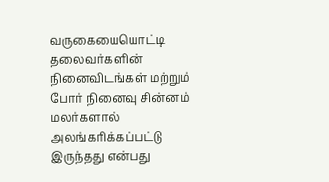வருகையையொட்டி தலைவர்களின் நினைவிடங்கள் மற்றும் போர் நினைவு சின்னம் மலர்களால் அலங்கரிக்கப்பட்டு இருந்தது என்பது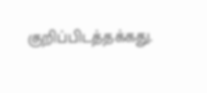குறிப்பிடத்தக்கது.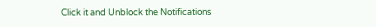Click it and Unblock the Notifications